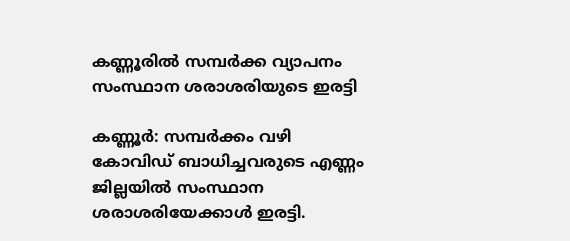കണ്ണൂരിൽ സമ്പർക്ക വ്യാപനം സംസ്ഥാന ശരാശരിയുടെ ഇരട്ടി

കണ്ണൂർ: സമ്പർക്കം വഴി കോവിഡ് ബാധിച്ചവരുടെ എണ്ണം ജില്ലയിൽ സംസ്ഥാന ശരാശരിയേക്കാൾ ഇരട്ടി.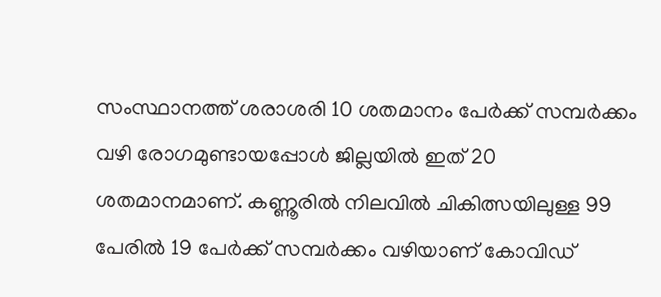സംസ്ഥാനത്ത് ശരാശരി 10 ശതമാനം പേർക്ക് സമ്പർക്കം വഴി രോഗമുണ്ടായപ്പോൾ ജില്ലയിൽ ഇത് 20 ശതമാനമാണ്. കണ്ണൂരിൽ നിലവിൽ ചികിത്സയിലുള്ള 99 പേരിൽ 19 പേർക്ക് സമ്പർക്കം വഴിയാണ് കോവിഡ്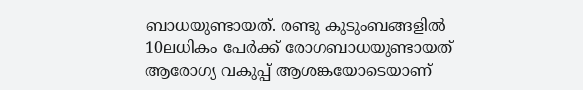ബാധയുണ്ടായത്. രണ്ടു കുടുംബങ്ങളിൽ 10ലധികം പേർക്ക് രോഗബാധയുണ്ടായത് ആരോഗ്യ വകുപ്പ് ആശങ്കയോടെയാണ്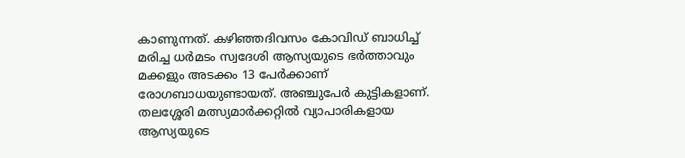കാണുന്നത്. കഴിഞ്ഞദിവസം കോവിഡ് ബാധിച്ച് മരിച്ച ധർമടം സ്വദേശി ആസ്യയുടെ ഭർത്താവും മക്കളും അടക്കം 13 പേർക്കാണ് രോഗബാധയുണ്ടായത്. അഞ്ചുപേർ കുട്ടികളാണ്. തലശ്ശേരി മത്സ്യമാർക്കറ്റിൽ വ്യാപാരികളായ ആസ്യയുടെ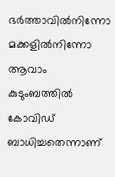ഭർത്താവിൽനിന്നോ മക്കളിൽനിന്നോ ആവാം കുടുംബത്തിൽ കോവിഡ് ബാധിച്ചതെന്നാണ്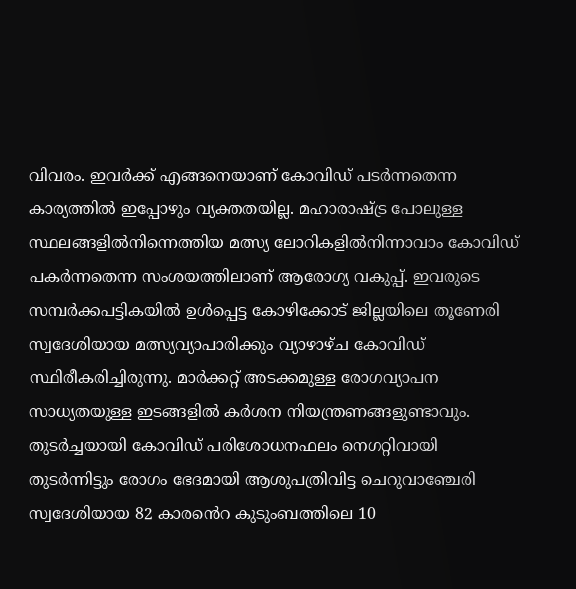വിവരം. ഇവർക്ക് എങ്ങനെയാണ് കോവിഡ് പടർന്നതെന്ന കാര്യത്തിൽ ഇപ്പോഴും വ്യക്തതയില്ല. മഹാരാഷ്ട്ര പോലുള്ള സ്ഥലങ്ങളിൽനിന്നെത്തിയ മത്സ്യ ലോറികളിൽനിന്നാവാം കോവിഡ് പകർന്നതെന്ന സംശയത്തിലാണ് ആരോഗ്യ വകുപ്പ്. ഇവരുടെ സമ്പർക്കപട്ടികയിൽ ഉൾപ്പെട്ട കോഴിക്കോട് ജില്ലയിലെ തൂണേരി സ്വദേശിയായ മത്സ്യവ്യാപാരിക്കും വ്യാഴാഴ്ച കോവിഡ് സ്ഥിരീകരിച്ചിരുന്നു. മാർക്കറ്റ് അടക്കമുള്ള രോഗവ്യാപന സാധ്യതയുള്ള ഇടങ്ങളിൽ കർശന നിയന്ത്രണങ്ങളുണ്ടാവും. തുടർച്ചയായി കോവിഡ് പരിശോധനഫലം നെഗറ്റിവായി തുടർന്നിട്ടും രോഗം ഭേദമായി ആശുപത്രിവിട്ട ചെറുവാഞ്ചേരി സ്വദേശിയായ 82 കാരൻെറ കുടുംബത്തിലെ 10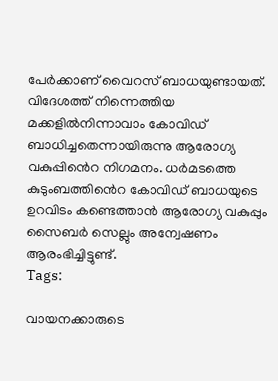പേർക്കാണ് വൈറസ് ബാധയുണ്ടായത്. വിദേശത്ത് നിന്നെത്തിയ മക്കളിൽനിന്നാവാം കോവിഡ് ബാധിച്ചതെന്നായിരുന്നു ആരോഗ്യ വകുപ്പിൻെറ നിഗമനം. ധർമടത്തെ കുടുംബത്തിൻെറ കോവിഡ് ബാധയുടെ ഉറവിടം കണ്ടെത്താൻ ആരോഗ്യ വകുപ്പും സൈബർ സെല്ലും അന്വേഷണം ആരംഭിച്ചിട്ടുണ്ട്.
Tags:

വായനക്കാരുടെ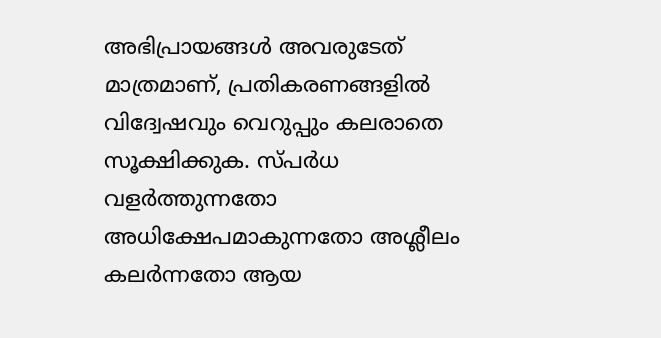അഭിപ്രായങ്ങള്‍ അവരുടേത് മാത്രമാണ്, പ്രതികരണങ്ങളിൽ വിദ്വേഷവും വെറുപ്പും കലരാതെ സൂക്ഷിക്കുക. സ്പർധ വളർത്തുന്നതോ അധിക്ഷേപമാകുന്നതോ അശ്ലീലം കലർന്നതോ ആയ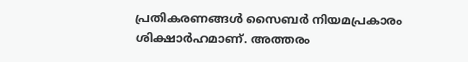പ്രതികരണങ്ങൾ സൈബർ നിയമപ്രകാരം ശിക്ഷാർഹമാണ്. അത്തരം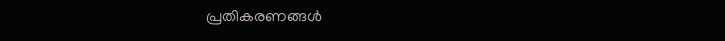പ്രതികരണങ്ങൾ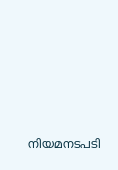നിയമനടപടി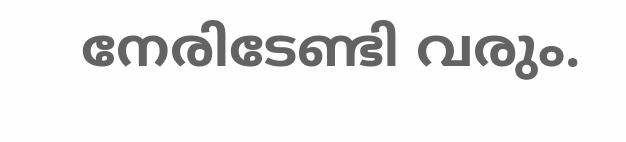നേരിടേണ്ടി വരും.